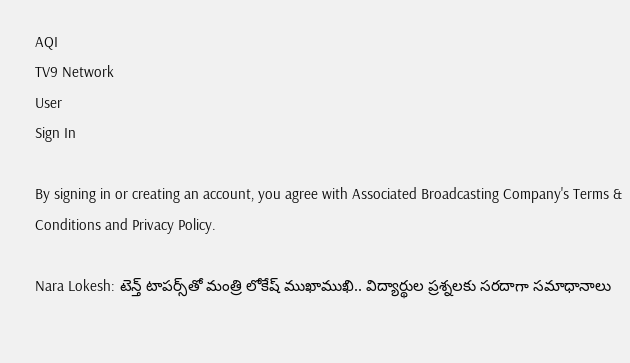AQI
TV9 Network
User
Sign In

By signing in or creating an account, you agree with Associated Broadcasting Company's Terms & Conditions and Privacy Policy.

Nara Lokesh: టెన్త్‌ టాపర్స్‌తో మంత్రి లోకేష్ ముఖాముఖి.. విద్యార్థుల ప్రశ్నలకు సరదాగా సమాధానాలు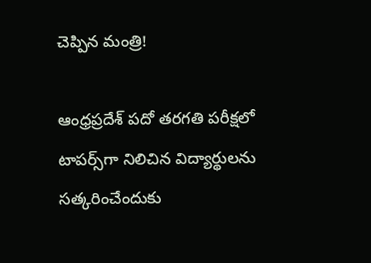చెప్పిన మంత్రి!

ఆంధ్రప్రదేశ్ పదో తరగతి పరీక్షలో టాపర్స్‌గా నిలిచిన విద్యార్థులను సత్కరించేందుకు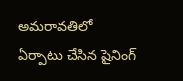అమరావతిలో ఏర్పాటు చేసిన షైనింగ్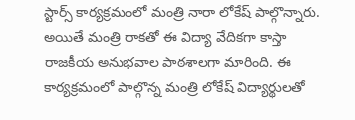స్టార్స్ కార్యక్రమంలో మంత్రి నారా లోకేష్‌ పాల్గొన్నారు. అయితే మంత్రి రాకతో ఈ విద్యా వేదికగా కాస్తా రాజకీయ అనుభవాల పాఠశాలగా మారింది. ఈ కార్యక్రమంలో పాల్గొన్న మంత్రి లోకేష్‌ విద్యార్థులతో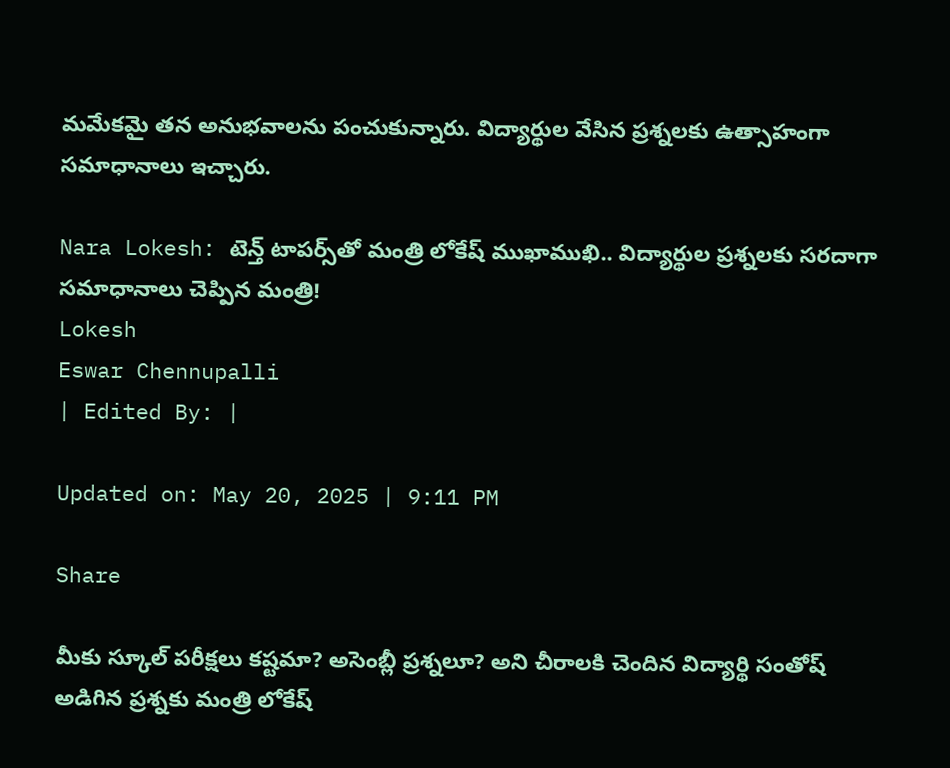మమేకమై తన అనుభవాలను పంచుకున్నారు. విద్యార్థుల వేసిన ప్రశ్నలకు ఉత్సాహంగా సమాధానాలు ఇచ్చారు.

Nara Lokesh: టెన్త్‌ టాపర్స్‌తో మంత్రి లోకేష్ ముఖాముఖి.. విద్యార్థుల ప్రశ్నలకు సరదాగా సమాధానాలు చెప్పిన మంత్రి!
Lokesh
Eswar Chennupalli
| Edited By: |

Updated on: May 20, 2025 | 9:11 PM

Share

మీకు స్కూల్ పరీక్షలు కష్టమా? అసెంబ్లీ ప్రశ్నలూ? అని చీరాలకి చెందిన విద్యార్థి సంతోష్ అడిగిన ప్రశ్నకు మంత్రి లోకేష్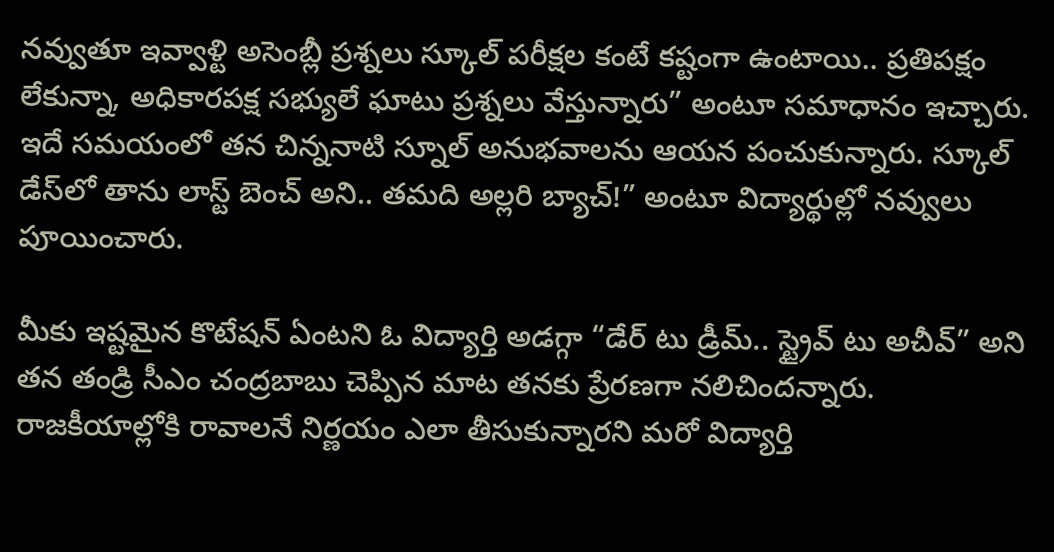నవ్వుతూ ఇవ్వాళ్టి అసెంబ్లీ ప్రశ్నలు స్కూల్ పరీక్షల కంటే కష్టంగా ఉంటాయి.. ప్రతిపక్షం లేకున్నా, అధికారపక్ష సభ్యులే ఘాటు ప్రశ్నలు వేస్తున్నారు” అంటూ సమాధానం ఇచ్చారు. ఇదే సమయంలో తన చిన్ననాటి స్నూల్ అనుభవాలను ఆయన పంచుకున్నారు. స్కూల్ డేస్‌లో తాను లాస్ట్ బెంచ్ అని.. తమది అల్లరి బ్యాచ్!” అంటూ విద్యార్థుల్లో నవ్వులు పూయించారు.

మీకు ఇష్టమైన కొటేషన్ ఏంటని ఓ విద్యార్తి అడగ్గా “డేర్ టు డ్రీమ్.. స్ట్రైవ్ టు అచీవ్” అని తన తండ్రి సీఎం చంద్రబాబు చెప్పిన మాట తనకు ప్రేరణగా నలిచిందన్నారు. రాజకీయాల్లోకి రావాలనే నిర్ణయం ఎలా తీసుకున్నారని మరో విద్యార్తి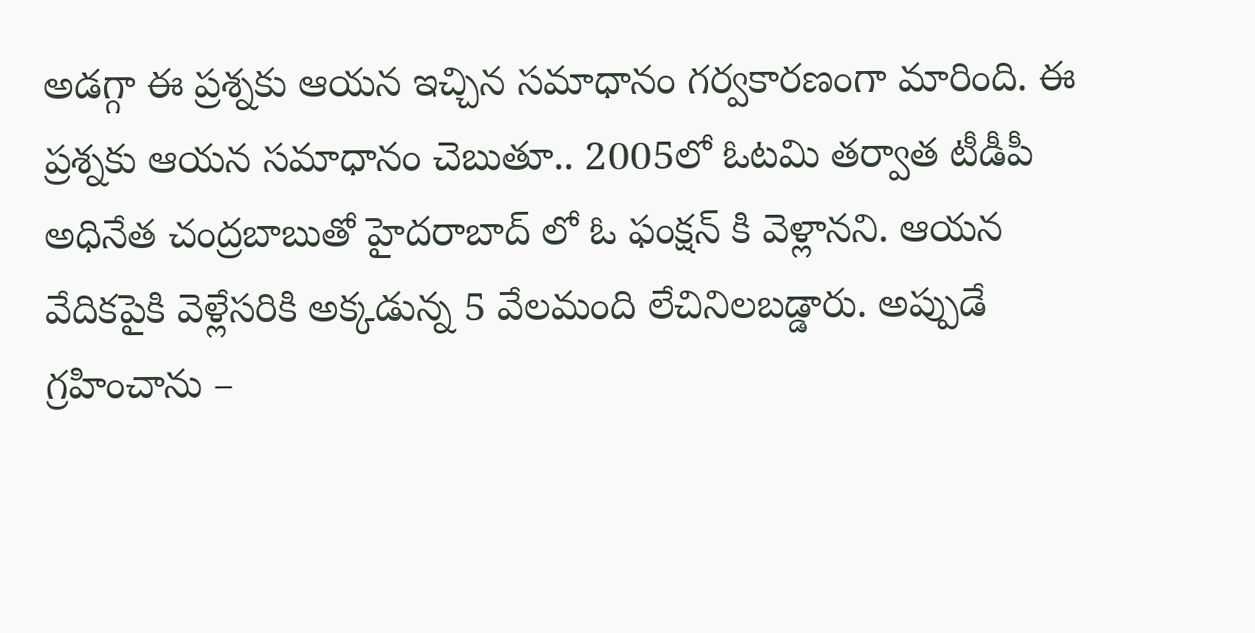అడగ్గా ఈ ప్రశ్నకు ఆయన ఇచ్చిన సమాధానం గర్వకారణంగా మారింది. ఈ ప్రశ్నకు ఆయన సమాధానం చెబుతూ.. 2005లో ఓటమి తర్వాత టీడీపీ అధినేత చంద్రబాబుతో హైదరాబాద్ లో ఓ ఫంక్షన్ కి వెళ్లానని. ఆయన వేదికపైకి వెళ్లేసరికి అక్కడున్న 5 వేలమంది లేచినిలబడ్డారు. అప్పుడే గ్రహించాను –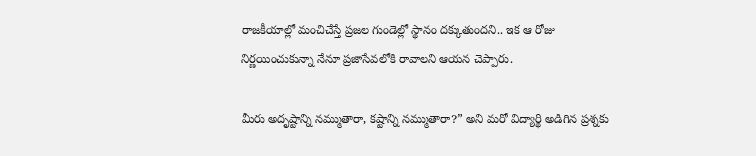రాజకీయాల్లో మంచిచేస్తే ప్రజల గుండెల్లో స్థానం దక్కుతుందని.. ఇక ఆ రోజు నిర్ణయించుకున్నా నేనూ ప్రజాసేవలోకి రావాలని ఆయన చెప్పారు.

మీరు అదృష్టాన్ని నమ్ముతారా, కష్టాన్ని నమ్ముతారా?” అని మరో విద్యార్థి అడిగిన ప్రశ్నకు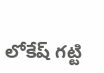లోకేష్ గట్టి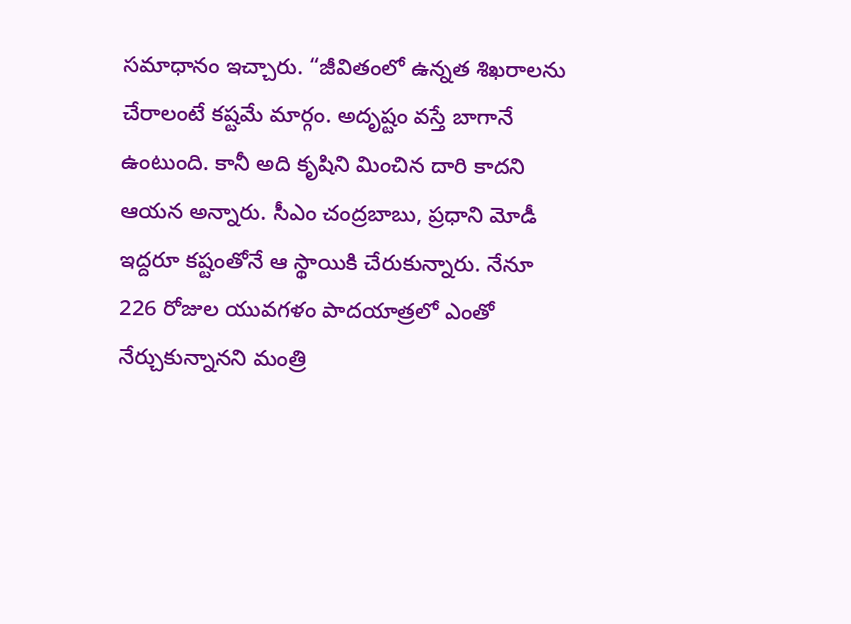సమాధానం ఇచ్చారు. “జీవితంలో ఉన్నత శిఖరాలను చేరాలంటే కష్టమే మార్గం. అదృష్టం వస్తే బాగానే ఉంటుంది. కానీ అది కృషిని మించిన దారి కాదని ఆయన అన్నారు. సీఎం చంద్రబాబు, ప్రధాని మోడీ ఇద్దరూ కష్టంతోనే ఆ స్థాయికి చేరుకున్నారు. నేనూ 226 రోజుల యువగళం పాదయాత్రలో ఎంతో నేర్చుకున్నానని మంత్రి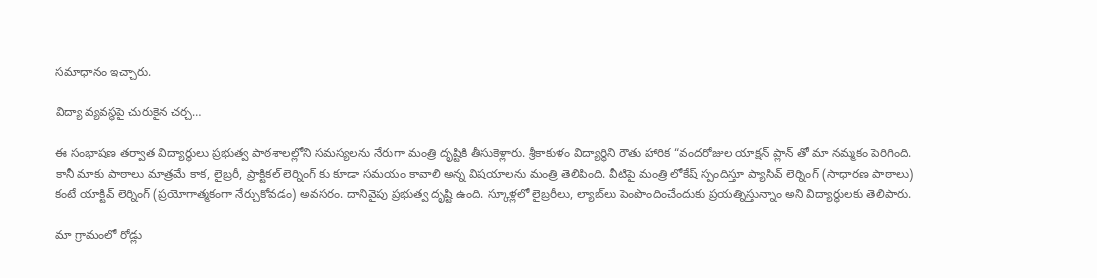సమాధానం ఇచ్చారు.

విద్యా వ్యవస్థపై చురుకైన చర్చ…

ఈ సంభాషణ తర్వాత విద్యార్థులు ప్రభుత్వ పాఠశాలల్లోని సమస్యలను నేరుగా మంత్రి దృష్టికి తీసుకెళ్లారు. శ్రీకాకుళం విద్యార్థిని రౌతు హారిక “వందరోజుల యాక్షన్ ప్లాన్ తో మా నమ్మకం పెరిగింది. కానీ మాకు పాఠాలు మాత్రమే కాక, లైబ్రరీ, ప్రాక్టికల్ లెర్నింగ్ కు కూడా సమయం కావాలి అన్న విషయాలను మంత్రి తెలిపింది. వీటిపై మంత్రి లోకేష్‌ స్పందిస్తూ ప్యాసివ్ లెర్నింగ్ (సాధారణ పాఠాలు) కంటే యాక్టివ్ లెర్నింగ్ (ప్రయోగాత్మకంగా నేర్చుకోవడం) అవసరం. దానివైపు ప్రభుత్వ దృష్టి ఉంది. స్కూళ్లలో లైబ్రరీలు, ల్యాబ్‌లు పెంపొందించేందుకు ప్రయత్నిస్తున్నాం అని విద్యార్థులకు తెలిపారు.

మా గ్రామంలో రోడ్లు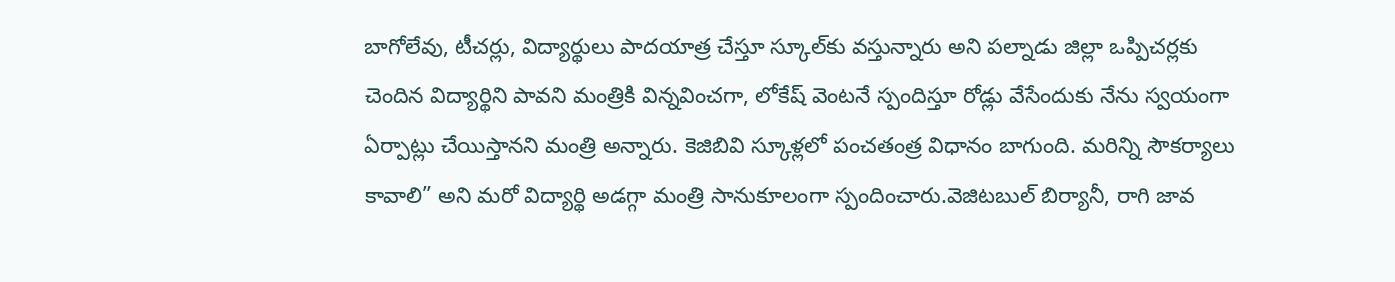బాగోలేవు, టీచర్లు, విద్యార్థులు పాదయాత్ర చేస్తూ స్కూల్‌కు వస్తున్నారు అని పల్నాడు జిల్లా ఒప్పిచర్లకు చెందిన విద్యార్థిని పావని మంత్రికి విన్నవించగా, లోకేష్ వెంటనే స్పందిస్తూ రోడ్లు వేసేందుకు నేను స్వయంగా ఏర్పాట్లు చేయిస్తానని మంత్రి అన్నారు. కెజిబివి స్కూళ్లలో పంచతంత్ర విధానం బాగుంది. మరిన్ని సౌకర్యాలు కావాలి” అని మరో విద్యార్థి అడగ్గా మంత్రి సానుకూలంగా స్పందించారు.వెజిటబుల్ బిర్యానీ, రాగి జావ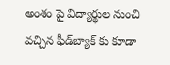అంశం పై విద్యార్థుల నుంచి వచ్చిన ఫీడ్‌బ్యాక్ కు కూడా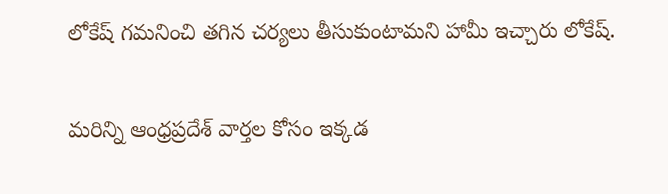లోకేష్ గమనించి తగిన చర్యలు తీసుకుంటామని హామీ ఇచ్చారు లోకేష్.

మరిన్ని ఆంధ్రప్రదేశ్ వార్తల కోసం ఇక్కడ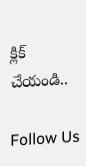క్లిక్ చేయండి..

Follow Us